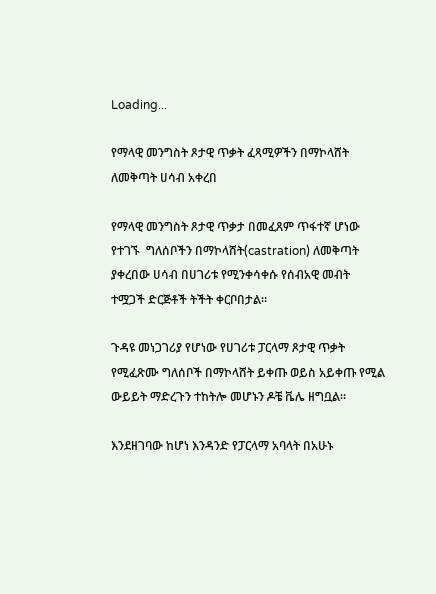Loading...

የማላዊ መንግስት ጾታዊ ጥቃት ፈጻሚዎችን በማኮላሸት ለመቅጣት ሀሳብ አቀረበ

የማላዊ መንግስት ጾታዊ ጥቃታ በመፈጸም ጥፋተኛ ሆነው የተገኙ  ግለሰቦችን በማኮላሸት(castration) ለመቅጣት ያቀረበው ሀሳብ በሀገሪቱ የሚንቀሳቀሱ የሰብአዊ መብት ተሟጋች ድርጅቶች ትችት ቀርቦበታል።

ጉዳዩ መነጋገሪያ የሆነው የሀገሪቱ ፓርላማ ጾታዊ ጥቃት የሚፈጽሙ ግለሰቦች በማኮላሸት ይቀጡ ወይስ አይቀጡ የሚል ውይይት ማድረጉን ተከትሎ መሆኑን ዶቼ ቬሌ ዘግቧል።

እንደዘገባው ከሆነ እንዳንድ የፓርላማ አባላት በአሁኑ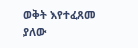ወቅት እየተፈጸመ ያለው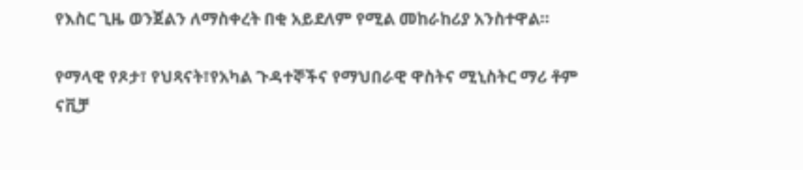የእስር ጊዜ ወንጀልን ለማስቀረት በቂ አይደለም የሚል መከራከሪያ አንስተዋል።

የማላዊ የጾታ፣ የህጻናት፣የአካል ጉዳተኞችና የማህበራዊ ዋስትና ሚኒስትር ማሪ ቶም ናቪቻ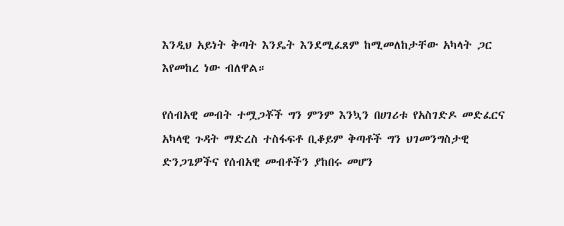እንዲህ አይነት ቅጣት እንዴት እንደሚፈጸም ከሚመለከታቸው አካላት ጋር እየመከረ ነው ብለዋል።

የሰብአዊ መብት ተሟጋቾች ግን ምንም እንኳን በሀገሪቱ የአስገድዶ መድፈርና አካላዊ ጉዳት ማድረስ ተስፋፍቶ ቢቆይም ቅጣቶች ግን ህገመንግስታዊ ድንጋጌዎችና የሰብአዊ መብቶችን ያከበሩ መሆን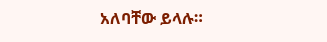አለባቸው ይላሉ።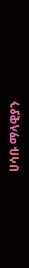ሀሳቡ ማላዊያን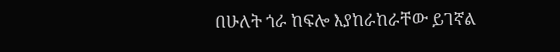በሁለት ጎራ ከፍሎ እያከራከራቸው ይገኛል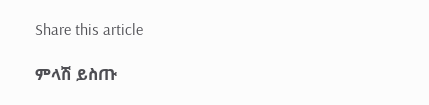Share this article

ምላሽ ይስጡ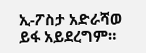ኢ-ፖስታ አድራሻወ ይፋ አይደረግም።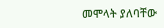መሞላት ያለባቸው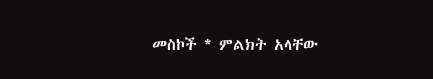መስኮች * ምልክት አላቸው